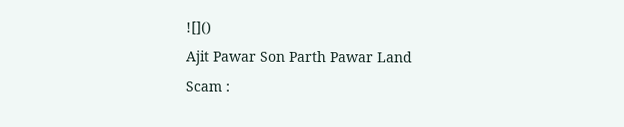![]()
Ajit Pawar Son Parth Pawar Land Scam :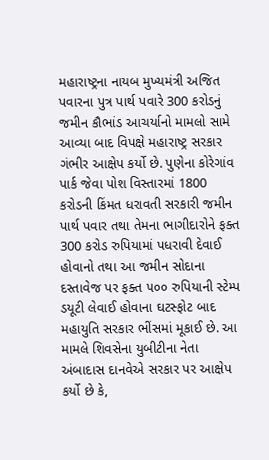મહારાષ્ટ્રના નાયબ મુખ્યમંત્રી અજિત પવારના પુત્ર પાર્થ પવારે 300 કરોડનું જમીન કૌભાંડ આચર્યાનો મામલો સામે આવ્યા બાદ વિપક્ષે મહારાષ્ટ્ર સરકાર ગંભીર આક્ષેપ કર્યો છે. પુણેના કોરેગાંવ પાર્ક જેવા પોશ વિસ્તારમાં 1800 કરોડની કિંમત ધરાવતી સરકારી જમીન પાર્થ પવાર તથા તેમના ભાગીદારોને ફક્ત 300 કરોડ રુપિયામાં પધરાવી દેવાઈ હોવાનો તથા આ જમીન સોદાના દસ્તાવેજ પર ફક્ત ૫૦૦ રુપિયાની સ્ટેમ્પ ડયૂટી લેવાઈ હોવાના ઘટસ્ફોટ બાદ મહાયુતિ સરકાર ભીંસમાં મૂકાઈ છે. આ મામલે શિવસેના યુબીટીના નેતા અંબાદાસ દાનવેએ સરકાર પર આક્ષેપ કર્યો છે કે,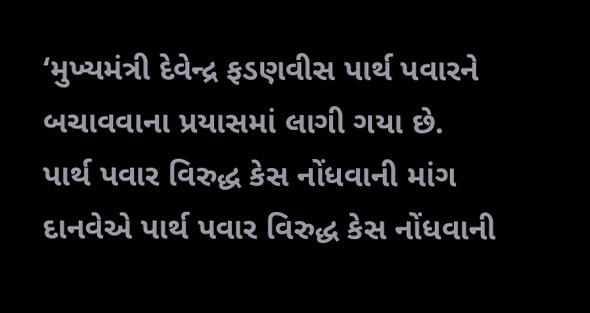‘મુખ્યમંત્રી દેવેન્દ્ર ફડણવીસ પાર્થ પવારને બચાવવાના પ્રયાસમાં લાગી ગયા છે.
પાર્થ પવાર વિરુદ્ધ કેસ નોંધવાની માંગ
દાનવેએ પાર્થ પવાર વિરુદ્ધ કેસ નોંધવાની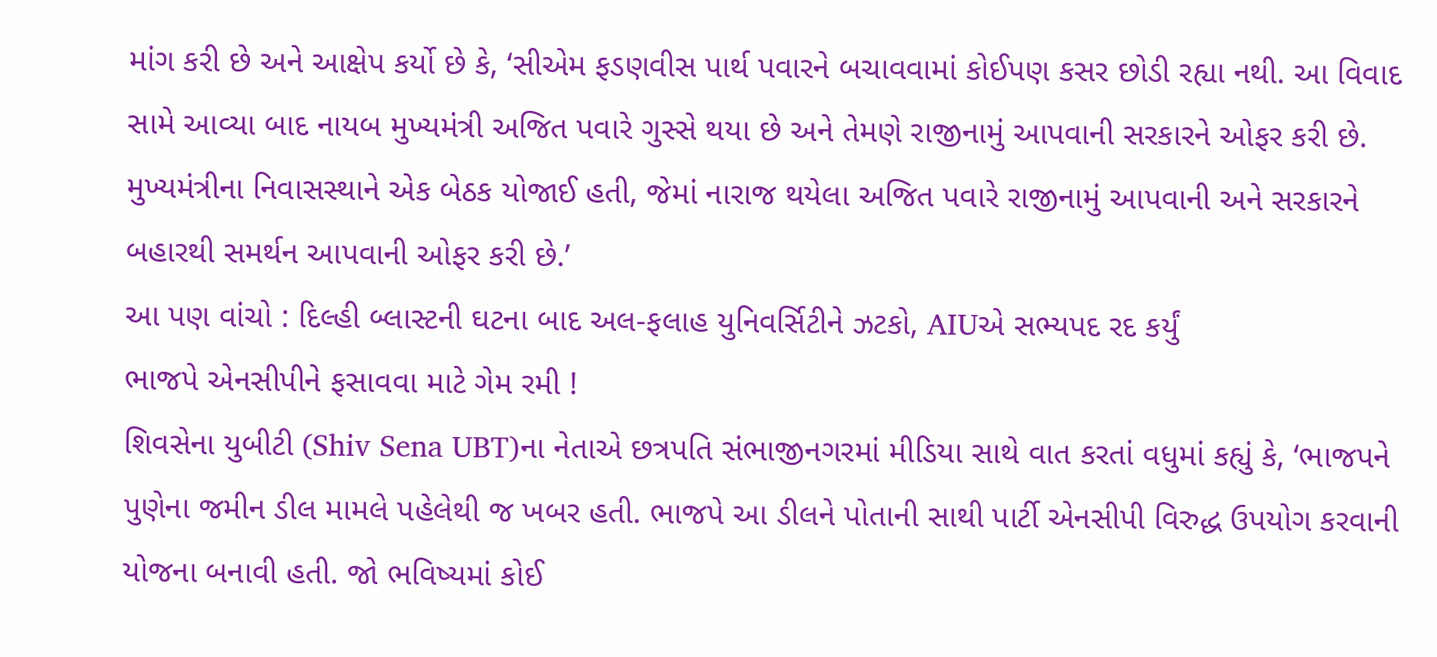માંગ કરી છે અને આક્ષેપ કર્યો છે કે, ‘સીએમ ફડણવીસ પાર્થ પવારને બચાવવામાં કોઈપણ કસર છોડી રહ્યા નથી. આ વિવાદ સામે આવ્યા બાદ નાયબ મુખ્યમંત્રી અજિત પવારે ગુસ્સે થયા છે અને તેમણે રાજીનામું આપવાની સરકારને ઓફર કરી છે. મુખ્યમંત્રીના નિવાસસ્થાને એક બેઠક યોજાઈ હતી, જેમાં નારાજ થયેલા અજિત પવારે રાજીનામું આપવાની અને સરકારને બહારથી સમર્થન આપવાની ઓફર કરી છે.’
આ પણ વાંચો : દિલ્હી બ્લાસ્ટની ઘટના બાદ અલ-ફલાહ યુનિવર્સિટીને ઝટકો, AIUએ સભ્યપદ રદ કર્યું
ભાજપે એનસીપીને ફસાવવા માટે ગેમ રમી !
શિવસેના યુબીટી (Shiv Sena UBT)ના નેતાએ છત્રપતિ સંભાજીનગરમાં મીડિયા સાથે વાત કરતાં વધુમાં કહ્યું કે, ‘ભાજપને પુણેના જમીન ડીલ મામલે પહેલેથી જ ખબર હતી. ભાજપે આ ડીલને પોતાની સાથી પાર્ટી એનસીપી વિરુદ્ધ ઉપયોગ કરવાની યોજના બનાવી હતી. જો ભવિષ્યમાં કોઈ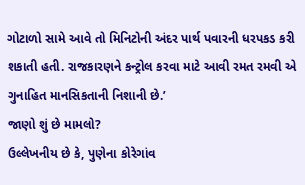ગોટાળો સામે આવે તો મિનિટોની અંદર પાર્થ પવારની ધરપકડ કરી શકાતી હતી. રાજકારણને કન્ટ્રોલ કરવા માટે આવી રમત રમવી એ ગુનાહિત માનસિકતાની નિશાની છે.’
જાણો શું છે મામલો?
ઉલ્લેખનીય છે કે, પુણેના કોરેગાંવ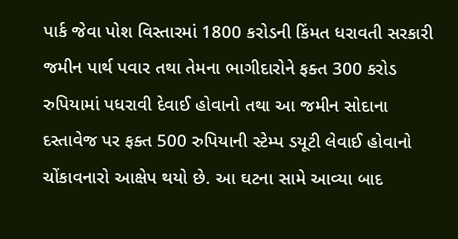પાર્ક જેવા પોશ વિસ્તારમાં 1800 કરોડની કિંમત ધરાવતી સરકારી જમીન પાર્થ પવાર તથા તેમના ભાગીદારોને ફક્ત 300 કરોડ રુપિયામાં પધરાવી દેવાઈ હોવાનો તથા આ જમીન સોદાના દસ્તાવેજ પર ફક્ત 500 રુપિયાની સ્ટેમ્પ ડયૂટી લેવાઈ હોવાનો ચોંકાવનારો આક્ષેપ થયો છે. આ ઘટના સામે આવ્યા બાદ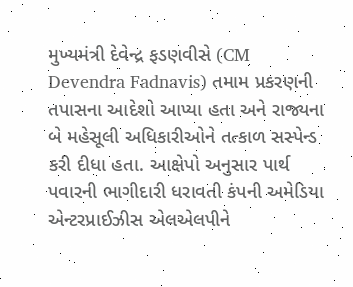મુખ્યમંત્રી દેવેન્દ્ર ફડણવીસે (CM Devendra Fadnavis) તમામ પ્રકરણની તપાસના આદેશો આપ્યા હતા અને રાજ્યના બે મહેસૂલી અધિકારીઓને તત્કાળ સસ્પેન્ડ કરી દીધા હતા. આક્ષેપો અનુસાર પાર્થ પવારની ભાગીદારી ધરાવતી કંપની અમેડિયા એન્ટરપ્રાઈઝીસ એલએલપીને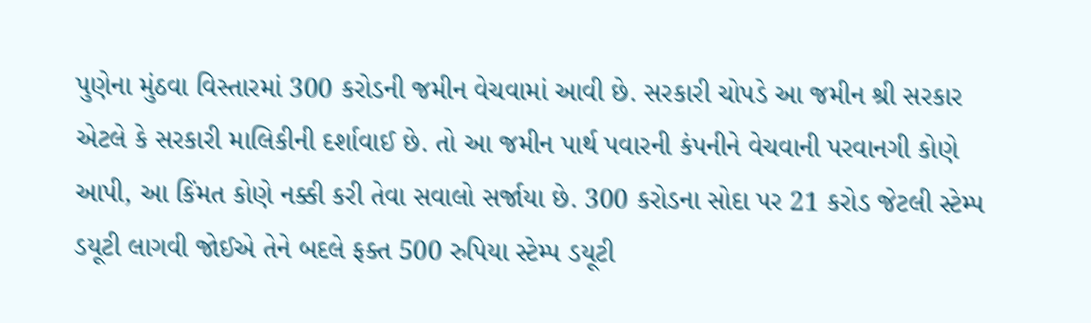પુણેના મુંઠવા વિસ્તારમાં 300 કરોડની જમીન વેચવામાં આવી છે. સરકારી ચોપડે આ જમીન શ્રી સરકાર એટલે કે સરકારી માલિકીની દર્શાવાઈ છે. તો આ જમીન પાર્થ પવારની કંપનીને વેચવાની પરવાનગી કોણે આપી, આ કિંમત કોણે નક્કી કરી તેવા સવાલો સર્જાયા છે. 300 કરોડના સોદા પર 21 કરોડ જેટલી સ્ટેમ્પ ડયૂટી લાગવી જોઈએ તેને બદલે ફક્ત 500 રુપિયા સ્ટેમ્પ ડયૂટી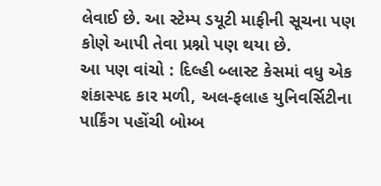લેવાઈ છે. આ સ્ટેમ્પ ડયૂટી માફીની સૂચના પણ કોણે આપી તેવા પ્રશ્નો પણ થયા છે.
આ પણ વાંચો : દિલ્હી બ્લાસ્ટ કેસમાં વધુ એક શંકાસ્પદ કાર મળી, અલ-ફલાહ યુનિવર્સિટીના પાર્કિંગ પહોંચી બોમ્બ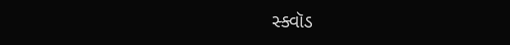સ્ક્વૉડ